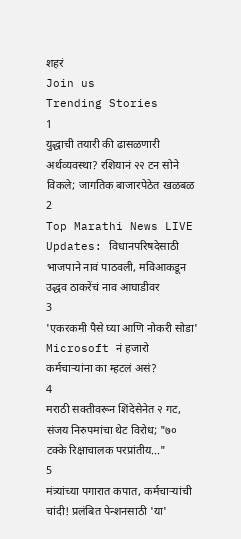शहरं
Join us
Trending Stories
1
युद्धाची तयारी की ढासळणारी अर्थव्यवस्था? रशियानं २२ टन सोने विकले; जागतिक बाजारपेठेत खळबळ
2
Top Marathi News LIVE Updates: विधानपरिषदेसाठी भाजपाने नावं पाठवली, मविआकडून उद्धव ठाकरेंचं नाव आघाडीवर
3
'एकरकमी पैसे घ्या आणि नोकरी सोडा' Microsoft नं हजारो कर्मचाऱ्यांना का म्हटलं असं?
4
मराठी सक्तीवरून शिंदेसेनेत २ गट, संजय निरुपमांचा थेट विरोध; "७० टक्के रिक्षाचालक परप्रांतीय..."
5
मंत्र्यांच्या पगारात कपात, कर्मचाऱ्यांची चांदी! प्रलंबित पेन्शनसाठी 'या'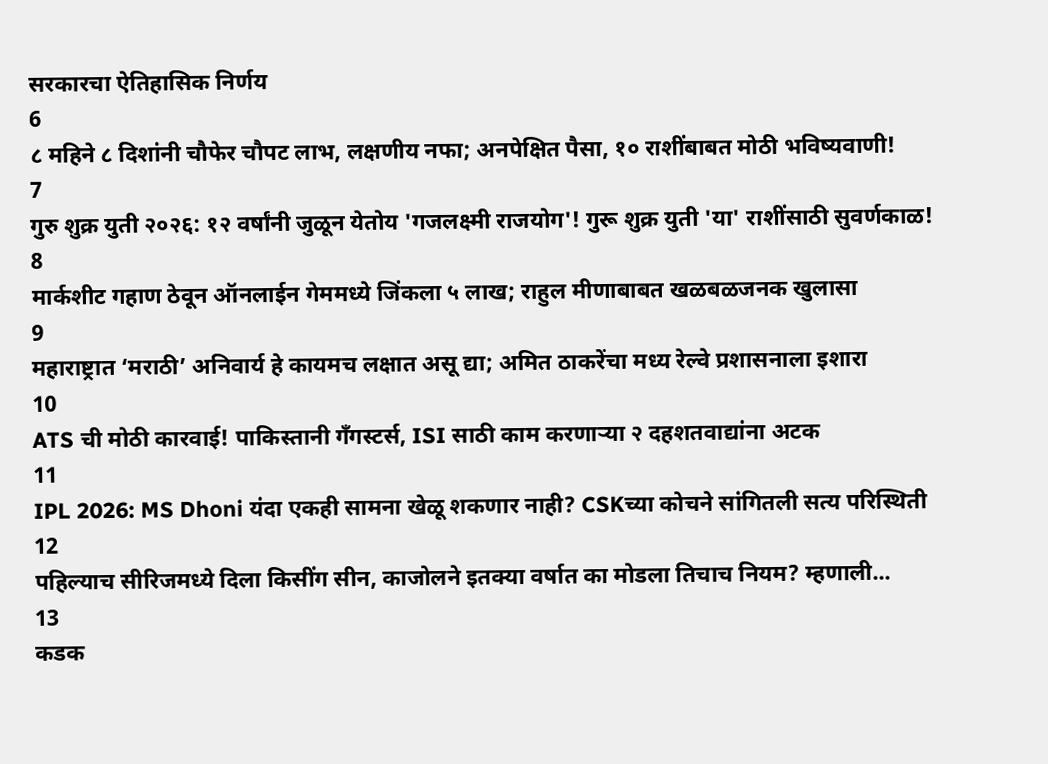सरकारचा ऐतिहासिक निर्णय
6
८ महिने ८ दिशांनी चौफेर चौपट लाभ, लक्षणीय नफा; अनपेक्षित पैसा, १० राशींबाबत मोठी भविष्यवाणी!
7
गुरु शुक्र युती २०२६: १२ वर्षांनी जुळून येतोय 'गजलक्ष्मी राजयोग'! गुरू शुक्र युती 'या' राशींसाठी सुवर्णकाळ!
8
मार्कशीट गहाण ठेवून ऑनलाईन गेममध्ये जिंकला ५ लाख; राहुल मीणाबाबत खळबळजनक खुलासा
9
महाराष्ट्रात ‘मराठी’ अनिवार्य हे कायमच लक्षात असू द्या; अमित ठाकरेंचा मध्य रेल्वे प्रशासनाला इशारा
10
ATS ची मोठी कारवाई! पाकिस्तानी गँगस्टर्स, ISI साठी काम करणाऱ्या २ दहशतवाद्यांना अटक
11
IPL 2026: MS Dhoni यंदा एकही सामना खेळू शकणार नाही? CSKच्या कोचने सांगितली सत्य परिस्थिती
12
पहिल्याच सीरिजमध्ये दिला किसींग सीन, काजोलने इतक्या वर्षात का मोडला तिचाच नियम? म्हणाली...
13
कडक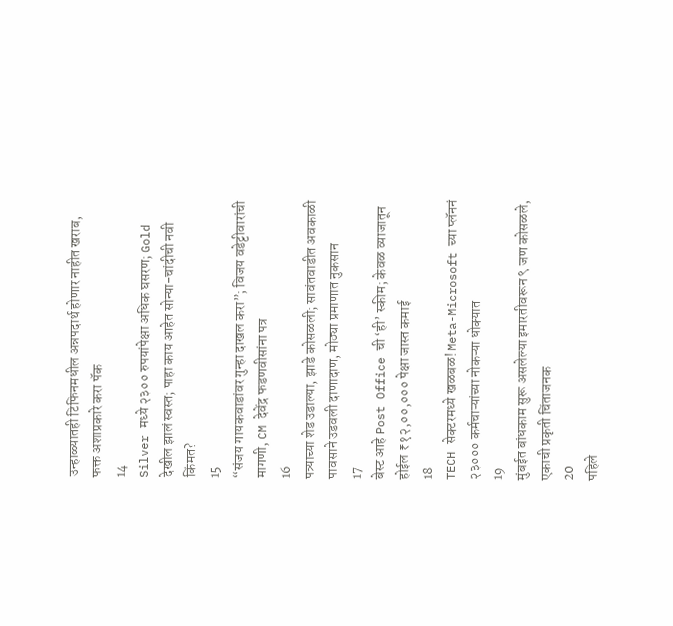उन्हाळ्यातही टिफिनमधील अन्नपदार्थ होणार नाहीत खराब, फक्त अशाप्रकारे करा पॅक
14
Silver मध्ये २३०० रुपयांपेक्षा अधिक घसरण; Gold देखील झालं स्वस्त; पाहा काय आहेत सोन्या-चांदीची नवी किंमत?
15
“संजय गायकवाडांवर गुन्हा दाखल करा”; विजय वडेट्टीवारांची मागणी, CM देवेंद्र फडणवीसांना पत्र
16
पत्र्याच्या शेड उडाल्या, झाडे कोसळली; सावंतवाडीत अवकाळी पावसाने उडवली दाणादाण, मोठ्या प्रमाणात नुकसान
17
बेस्ट आहे Post Office ची ‘ही’ स्कीम; केवळ व्याजातून होईल ₹१२,००,००० पेक्षा जास्त कमाई
18
TECH सेक्टरमध्ये खळबळ! Meta-Microsoft च्या प्लॅननं २३००० कर्मचाऱ्यांच्या नोकऱ्या धोक्यात
19
मुंबईत बांधकाम सुरू असलेल्या इमारतीवरून ९ जण कोसळले, एकाची प्रकृती चिंताजनक
20
पहिले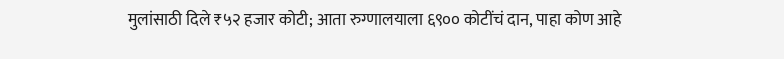मुलांसाठी दिले ₹५२ हजार कोटी; आता रुग्णालयाला ६९०० कोटींचं दान, पाहा कोण आहे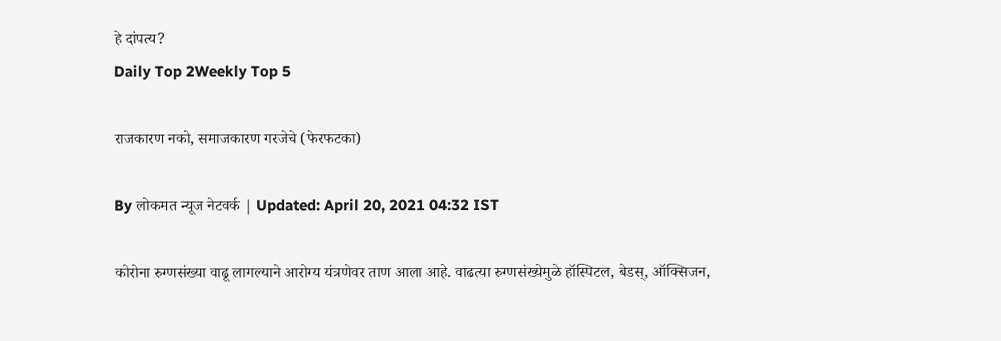हे दांपत्य?
Daily Top 2Weekly Top 5

राजकारण नको, समाजकारण गरजेचे (फेरफटका)

By लोकमत न्यूज नेटवर्क | Updated: April 20, 2021 04:32 IST

कोरोना रुग्णसंख्या वाढू लागल्याने आरोग्य यंत्रणेवर ताण आला आहे. वाढत्या रुग्णसंख्येमुळे हॉस्पिटल, बेडस्, ऑक्सिजन,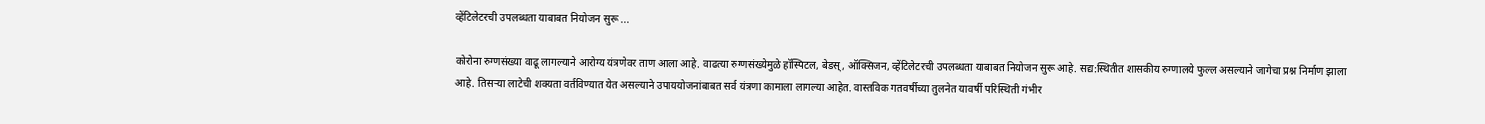व्हेंटिलेटरची उपलब्धता याबाबत नियोजन सुरू ...

कोरोना रुग्णसंख्या वाढू लागल्याने आरोग्य यंत्रणेवर ताण आला आहे. वाढत्या रुग्णसंख्येमुळे हॉस्पिटल, बेडस्, ऑक्सिजन, व्हेंटिलेटरची उपलब्धता याबाबत नियोजन सुरू आहे. सद्य:स्थितीत शासकीय रुग्णालये फुल्ल असल्याने जागेचा प्रश्न निर्माण झाला आहे. तिसऱ्या लाटेची शक्यता वर्तविण्यात येत असल्याने उपाययोजनांबाबत सर्व यंत्रणा कामाला लागल्या आहेत. वास्तविक गतवर्षीच्या तुलनेत यावर्षी परिस्थिती गंभीर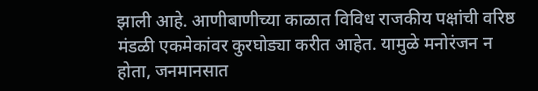झाली आहे. आणीबाणीच्या काळात विविध राजकीय पक्षांची वरिष्ठ मंडळी एकमेकांवर कुरघोड्या करीत आहेत. यामुळे मनोरंजन न होता, जनमानसात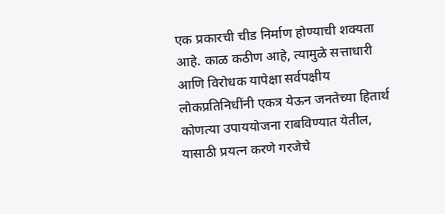एक प्रकारची चीड निर्माण होण्याची शक्यता आहे. काळ कठीण आहे, त्यामुळे सत्ताधारी आणि विरोधक यापेक्षा सर्वपक्षीय लोकप्रतिनिधींनी एकत्र येऊन जनतेच्या हितार्थ कोणत्या उपाययोजना राबविण्यात येतील, यासाठी प्रयत्न करणे गरजेचे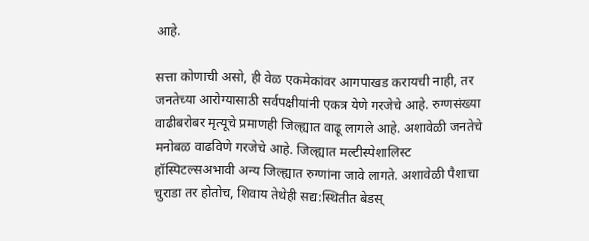आहे.

सत्ता कोणाची असो, ही वेळ एकमेकांवर आगपाखड करायची नाही, तर जनतेच्या आरोग्यासाठी सर्वपक्षीयांनी एकत्र येणे गरजेचे आहे. रुग्णसंख्या वाढीबरोबर मृत्यूचे प्रमाणही जिल्ह्यात वाढू लागले आहे. अशावेळी जनतेचे मनोबळ वाढविणे गरजेचे आहे. जिल्ह्यात मल्टीस्पेशालिस्ट हॉस्पिटल्सअभावी अन्य जिल्ह्यात रुग्णांना जावे लागते. अशावेळी पैशाचा चुराडा तर होतोच, शिवाय तेथेही सद्य:स्थितीत बेडस्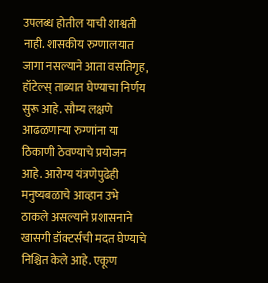उपलब्ध होतील याची शाश्वती नाही. शासकीय रुग्णालयात जागा नसल्याने आता वसतिगृह, हॉटेल्स् ताब्यात घेण्याचा निर्णय सुरू आहे. सौम्य लक्षणे आढळणाऱ्या रुग्णांना या ठिकाणी ठेवण्याचे प्रयोजन आहे. आरोग्य यंत्रणेपुढेही मनुष्यबळाचे आव्हान उभे ठाकले असल्याने प्रशासनाने खासगी डॉक्टर्सची मदत घेण्याचे निश्चित केले आहे. एकूण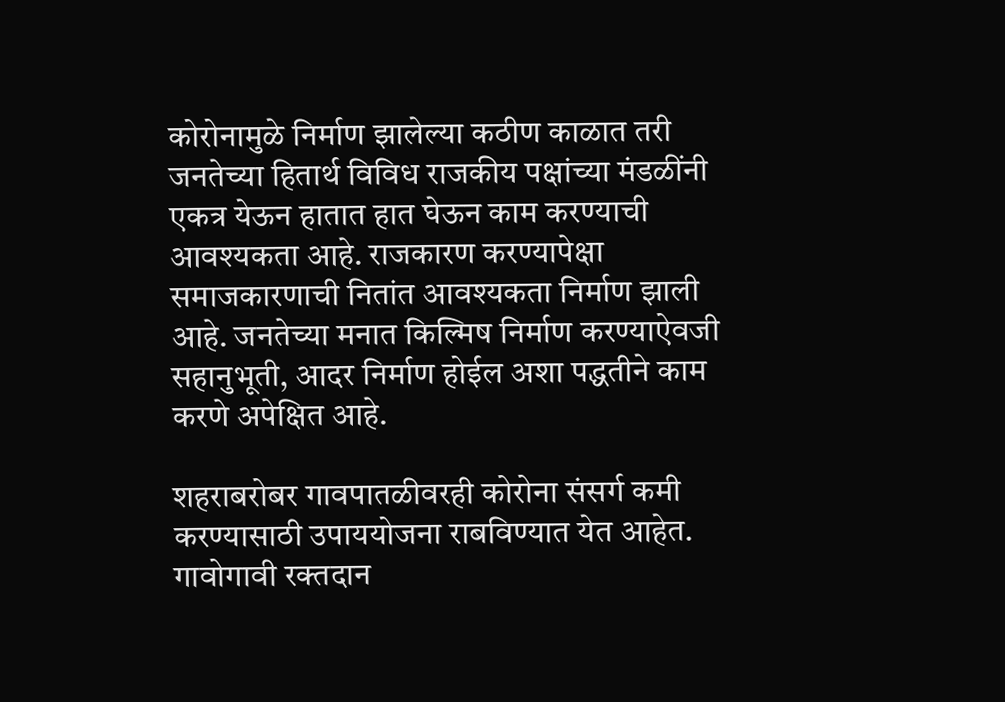कोरोनामुळे निर्माण झालेल्या कठीण काळात तरी जनतेच्या हितार्थ विविध राजकीय पक्षांच्या मंडळींनी एकत्र येऊन हातात हात घेऊन काम करण्याची आवश्यकता आहे. राजकारण करण्यापेक्षा समाजकारणाची नितांत आवश्यकता निर्माण झाली आहे. जनतेच्या मनात किल्मिष निर्माण करण्याऐवजी सहानुभूती, आदर निर्माण होईल अशा पद्धतीने काम करणे अपेक्षित आहे.

शहराबरोबर गावपातळीवरही कोरोना संसर्ग कमी करण्यासाठी उपाययोजना राबविण्यात येत आहेत. गावोगावी रक्तदान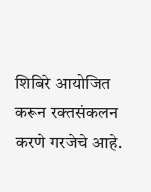शिबिरे आयोजित करून रक्तसंकलन करणे गरजेचे आहे.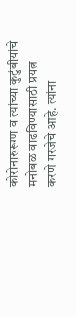कोरोनारुरूग्ण व त्यांच्या कुटुंबीयांचे मनोबळ वाढविण्यासाठी प्रयत्न करणे गरजेचे आहे. त्यांना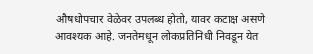औषधोपचार वेळेवर उपलब्ध होतो, यावर कटाक्ष असणे आवश्यक आहे. जनतेमधून लोकप्रतिनिधी निवडून येत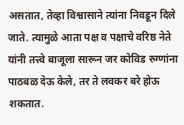असतात, तेव्हा विश्वासाने त्यांना निवडून दिले जाते. त्यामुळे आता पक्ष व पक्षाचे वरिष्ठ नेते यांनी तत्त्वे बाजूला सारून जर कोविड रुग्णांना पाठबळ देऊ केले, तर ते लवकर बरे होऊ शकतात.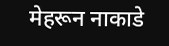मेहरून नाकाडे